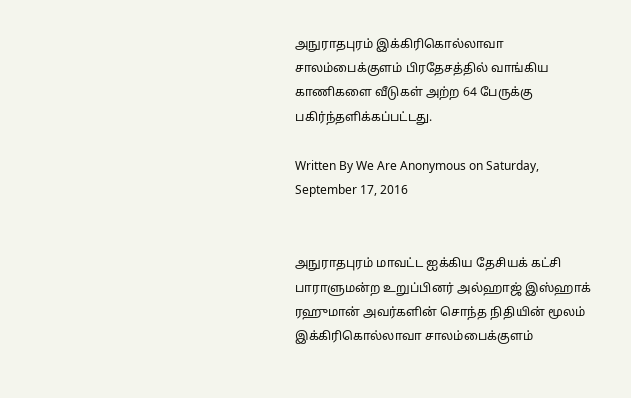அநுராதபுரம் இக்கிரிகொல்லாவா சாலம்பைக்குளம் பிரதேசத்தில் வாங்கிய காணிகளை வீடுகள் அற்ற 64 பேருக்கு பகிர்ந்தளிக்கப்பட்டது.

Written By We Are Anonymous on Saturday, September 17, 2016


அநுராதபுரம் மாவட்ட ஐக்கிய தேசியக் கட்சி பாராளுமன்ற உறுப்பினர் அல்ஹாஜ் இஸ்ஹாக் ரஹுமான் அவர்களின் சொந்த நிதியின் மூலம் இக்கிரிகொல்லாவா சாலம்பைக்குளம்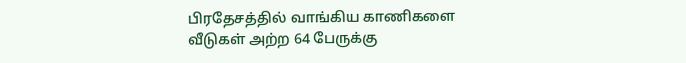பிரதேசத்தில் வாங்கிய காணிகளை வீடுகள் அற்ற 64 பேருக்கு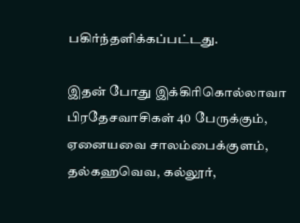பகிர்ந்தளிக்கப்பட்டது.

இதன் போது இக்கிரிகொல்லாவா பிரதேசவாசிகள் 40 பேருக்கும், ஏனையவை சாலம்பைக்குளம், தல்கஹவெவ, கல்லூர்,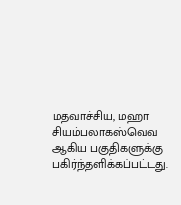மதவாச்சிய, மஹா சியம்பலாகஸ்வெவ ஆகிய பகுதிகளுக்கு பகிர்ந்தளிக்கப்பட்டது.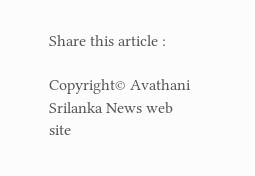Share this article :

Copyright© Avathani Srilanka News web site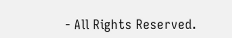- All Rights Reserved.